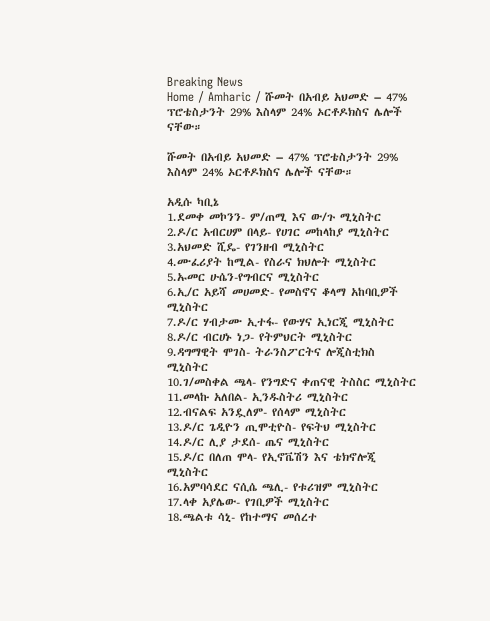Breaking News
Home / Amharic / ሹመት በአብይ አህመድ – 47% ፕሮቴስታንት 29% እስላም 24% ኦርቶዶክስና ሌሎች ናቸው።

ሹመት በአብይ አህመድ – 47% ፕሮቴስታንት 29% እስላም 24% ኦርቶዶክስና ሌሎች ናቸው።

አዲሱ ካቢኔ
1.ደመቀ መኮንን- ም/ጠሚ እና ው/ጉ ሚኒስትር
2.ዶ/ር አብርሀም በላይ- የሀገር መከላከያ ሚኒስትር
3.አህመድ ሺዴ- የገንዘብ ሚኒስትር
4.ሙፈሪያት ከሚል- የስራና ክህሎት ሚኒስትር
5.ኡመር ሁሴን-የግብርና ሚኒስትር
6.ኢ/ር አይሻ መሀመድ- የመስኖና ቆላማ አከባቢዎች ሚኒስትር
7.ዶ/ር ሃብታሙ ኢተፋ- የውሃና ኢነርጂ ሚኒስትር
8.ዶ/ር ብርሀኑ ነጋ- የትምህርት ሚኒስትር
9.ዳግማዊት ሞገስ- ትራንስፖርትና ሎጂስቲክስ ሚኒስትር
10.ገ/መስቀል ጫላ- የንግድና ቀጠናዊ ትስስር ሚኒስትር
11.መላኩ አለበል- ኢንዱስትሪ ሚኒስትር
12.ብናልፍ አንዷለም- የሰላም ሚኒስትር
13.ዶ/ር ጌዲዮን ጢሞቲዮስ- የፍትህ ሚኒስትር
14.ዶ/ር ሊያ ታደሰ- ጤና ሚኒስትር
15.ዶ/ር በለጠ ሞላ- የኢኖቬሽን እና ቴክኖሎጂ ሚኒስትር
16.አምባሳደር ናሲሴ ጫሊ- የቱሪዝም ሚኒስትር
17.ላቀ አያሌው- የገቢዎች ሚኒስትር
18.ጫልቱ ሳኒ- የከተማና መሰረተ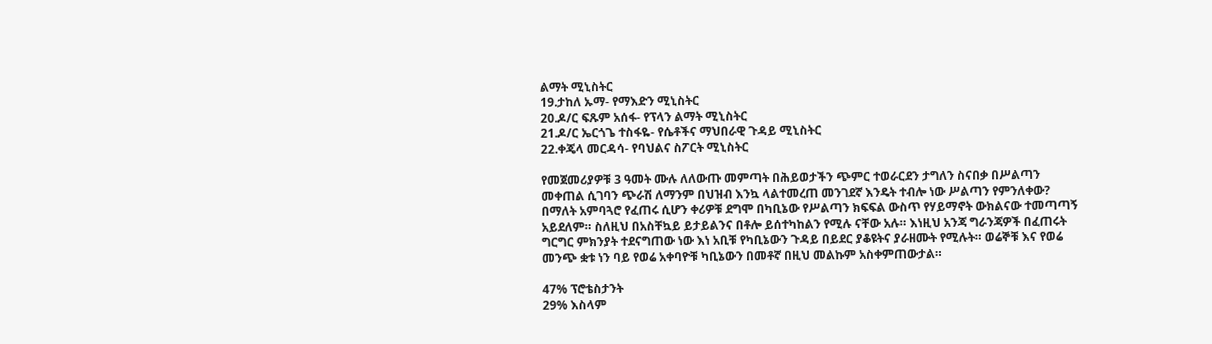ልማት ሚኒስትር
19.ታከለ ኡማ- የማእድን ሚኒስትር
20.ዶ/ር ፍጹም አሰፋ- የፕላን ልማት ሚኒስትር
21.ዶ/ር ኤርጎጌ ተስፋዬ- የሴቶችና ማህበራዊ ጉዳይ ሚኒስትር
22.ቀጄላ መርዳሳ- የባህልና ስፖርት ሚኒስትር

የመጀመሪያዎቹ 3 ዓመት ሙሉ ለለውጡ መምጣት በሕይወታችን ጭምር ተወራርደን ታግለን ስናበቃ በሥልጣን መቀጠል ሲገባን ጭራሽ ለማንም በህዝብ እንኳ ላልተመረጠ መንገደኛ እንዴት ተብሎ ነው ሥልጣን የምንለቀው? በማለት አምባጓሮ የፈጠሩ ሲሆን ቀሪዎቹ ደግሞ በካቢኔው የሥልጣን ክፍፍል ውስጥ የሃይማኖት ውክልናው ተመጣጣኝ አይደለም። ስለዚህ በአስቸኳይ ይታይልንና በቶሎ ይሰተካከልን የሚሉ ናቸው አሉ። እነዚህ አንጃ ግራንጃዎች በፈጠሩት ግርግር ምክንያት ተደናግጠው ነው እነ አቢቹ የካቢኔውን ጉዳይ በይደር ያቆዩትና ያራዘሙት የሚሉት። ወሬኞቹ እና የወሬ መንጭ ቋቱ ነን ባይ የወሬ አቀባዮቹ ካቢኔውን በመቶኛ በዚህ መልኩም አስቀምጠውታል።

47% ፕሮቴስታንት
29% እስላም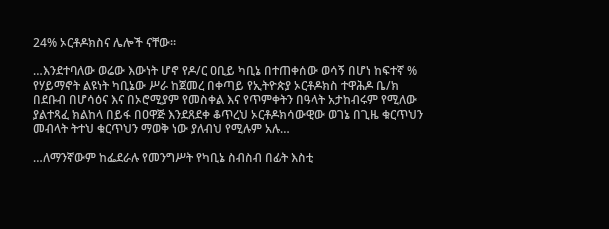24% ኦርቶዶክስና ሌሎች ናቸው።

…እንደተባለው ወሬው እውነት ሆኖ የዶ/ር ዐቢይ ካቢኔ በተጠቀሰው ወሳኝ በሆነ ከፍተኛ % የሃይማኖት ልዩነት ካቢኔው ሥራ ከጀመረ በቀጣይ የኢትዮጵያ ኦርቶዶክስ ተዋሕዶ ቤ/ክ በደቡብ በሆሳዕና እና በኦሮሚያም የመስቀል እና የጥምቀትን በዓላት አታከብሩም የሚለው ያልተጻፈ ክልከላ በይፋ በዐዋጅ እንደጸደቀ ቆጥረህ ኦርቶዶክሳውዊው ወገኔ በጊዜ ቁርጥህን መብላት ትተህ ቁርጥህን ማወቅ ነው ያለብህ የሚሉም አሉ…

…ለማንኛውም ከፌደራሉ የመንግሥት የካቢኔ ስብስብ በፊት እስቲ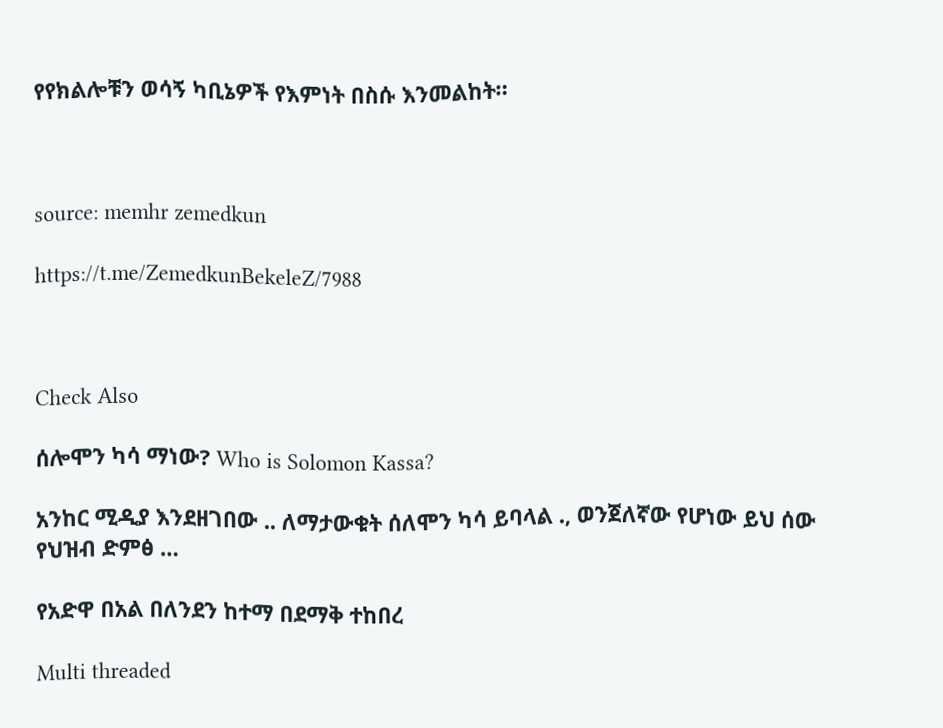የየክልሎቹን ወሳኝ ካቢኔዎች የእምነት በስሱ እንመልከት።



source: memhr zemedkun

https://t.me/ZemedkunBekeleZ/7988



Check Also

ሰሎሞን ካሳ ማነው? Who is Solomon Kassa?

አንከር ሚዲያ እንደዘገበው .. ለማታውቁት ሰለሞን ካሳ ይባላል ., ወንጀለኛው የሆነው ይህ ሰው የህዝብ ድምፅ …

የአድዋ በአል በለንደን ከተማ በደማቅ ተከበረ

Multi threaded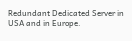Redundant Dedicated Server in USA and in Europe.